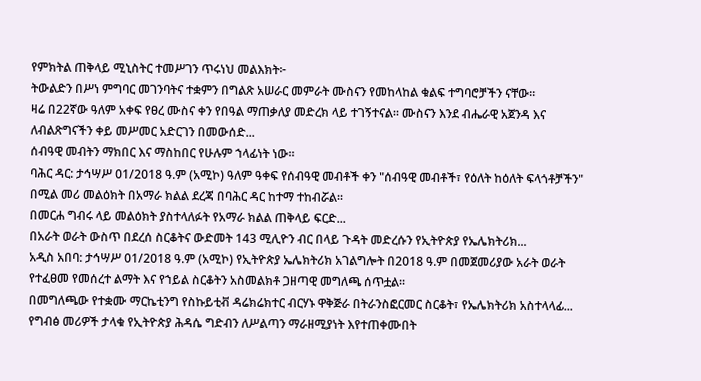የምክትል ጠቅላይ ሚኒስትር ተመሥገን ጥሩነህ መልእክት፦
ትውልድን በሥነ ምግባር መገንባትና ተቋምን በግልጽ አሠራር መምራት ሙስናን የመከላከል ቁልፍ ተግባሮቻችን ናቸው።
ዛሬ በ22ኛው ዓለም አቀፍ የፀረ ሙስና ቀን የበዓል ማጠቃለያ መድረክ ላይ ተገኝተናል። ሙስናን እንደ ብሔራዊ አጀንዳ እና ለብልጽግናችን ቀይ መሥመር አድርገን በመውሰድ...
ሰብዓዊ መብትን ማክበር እና ማስከበር የሁሉም ኀላፊነት ነው።
ባሕር ዳር: ታኅሣሥ 01/2018 ዓ.ም (አሚኮ) ዓለም ዓቀፍ የሰብዓዊ መብቶች ቀን "ሰብዓዊ መብቶች፣ የዕለት ከዕለት ፍላጎቶቻችን" በሚል መሪ መልዕክት በአማራ ክልል ደረጃ በባሕር ዳር ከተማ ተከብሯል።
በመርሐ ግብሩ ላይ መልዕክት ያስተላለፉት የአማራ ክልል ጠቅላይ ፍርድ...
በአራት ወራት ውስጥ በደረሰ ስርቆትና ውድመት 143 ሚሊዮን ብር በላይ ጉዳት መድረሱን የኢትዮጵያ የኤሌክትሪክ...
አዲስ አበባ: ታኅሣሥ 01/2018 ዓ.ም (አሚኮ) የኢትዮጵያ ኤሌክትሪክ አገልግሎት በ2018 ዓ.ም በመጀመሪያው አራት ወራት የተፈፀመ የመሰረተ ልማት እና የኀይል ስርቆትን አስመልክቶ ጋዘጣዊ መግለጫ ሰጥቷል።
በመግለጫው የተቋሙ ማርኬቲንግ የስኩይቲቭ ዳሬክሬክተር ብርሃኑ ዋቅጅራ በትራንስፎርመር ስርቆት፣ የኤሌክትሪክ አስተላላፊ...
የግብፅ መሪዎች ታላቁ የኢትዮጵያ ሕዳሴ ግድብን ለሥልጣን ማራዘሚያነት እየተጠቀሙበት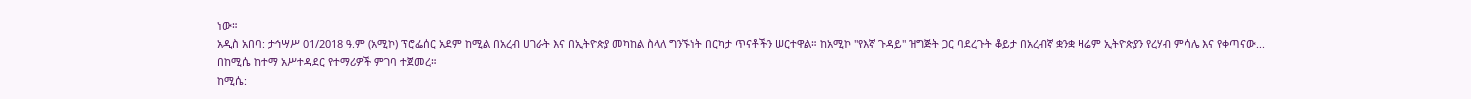ነው።
አዲስ አበባ: ታኅሣሥ 01/2018 ዓ.ም (አሚኮ) ፕሮፌሰር አደም ከሚል በአረብ ሀገራት እና በኢትዮጵያ መካከል ስላለ ግንኙነት በርካታ ጥናቶችን ሠርተዋል። ከአሚኮ "የእኛ ጉዳይ" ዝግጅት ጋር ባደረጉት ቆይታ በአረብኛ ቋንቋ ዛሬም ኢትዮጵያን የረሃብ ምሳሌ እና የቀጣናው...
በከሚሴ ከተማ አሥተዳደር የተማሪዎች ምገባ ተጀመረ።
ከሚሴ: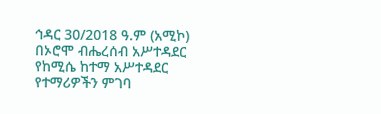ኅዳር 30/2018 ዓ.ም (አሚኮ) በኦሮሞ ብሔረሰብ አሥተዳደር የከሚሴ ከተማ አሥተዳደር የተማሪዎችን ምገባ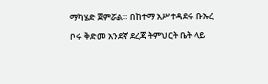ማካሄድ ጀምሯል። በከተማ አሥተዳደሩ ቡኡረ ቦሩ ቅድመ አንደኛ ደረጃ ትምህርት ቤት ላይ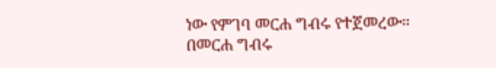ነው የምገባ መርሐ ግብሩ የተጀመረው።
በመርሐ ግብሩ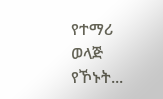የተማሪ ወላጅ የኾኑት...